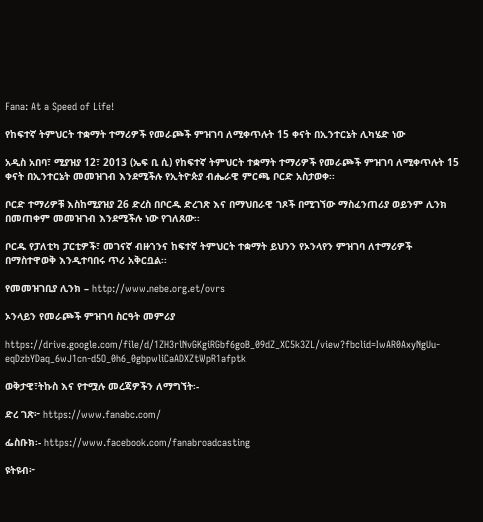Fana: At a Speed of Life!

የከፍተኛ ትምህርት ተቋማት ተማሪዎች የመራጮች ምዝገባ ለሚቀጥሉት 15 ቀናት በኢንተርኔት ሊካሄድ ነው

አዲስ አበባ፣ ሚያዝያ 12፣ 2013 (ኤፍ ቢ ሲ) የከፍተኛ ትምህርት ተቋማት ተማሪዎች የመራጮች ምዝገባ ለሚቀጥሉት 15 ቀናት በኢንተርኔት መመዝገብ እንደሚችሉ የኢትዮጵያ ብሔራዊ ምርጫ ቦርድ አስታወቀ፡፡

ቦርድ ተማሪዎቹ እስከሚያዝያ 26 ድረስ በቦርዱ ድረገጽ እና በማህበራዊ ገጾች በሚገኘው ማስፈንጠሪያ ወይንም ሊንክ በመጠቀም መመዝገብ እንደሚችሉ ነው የገለጸው፡፡

ቦርዱ የፓለቲካ ፓርቲዎች፣ መገናኛ ብዙኀንና ከፍተኛ ትምህርት ተቋማት ይህንን የኦንላየን ምዝገባ ለተማሪዎች በማስተዋወቅ እንዲተባበሩ ጥሪ አቅርቧል፡፡

የመመዝገቢያ ሊንክ – http://www.nebe.org.et/ovrs

ኦንላይን የመራጮች ምዝገባ ስርዓት መምሪያ

https://drive.google.com/file/d/1ZH3rlNvGKgiRGbf6goB_09dZ_XC5k3ZL/view?fbclid=IwAR0AxyNgUu-eqDzbYDaq_6wJ1cn-d5O_0h6_0gbpwliCaADXZtWpR1afptk

ወቅታዊ፣ትኩስ እና የተሟሉ መረጃዎችን ለማግኘት፡-

ድረ ገጽ፦ https://www.fanabc.com/

ፌስቡክ፡- https://www.facebook.com/fanabroadcasting

ዩትዩብ፦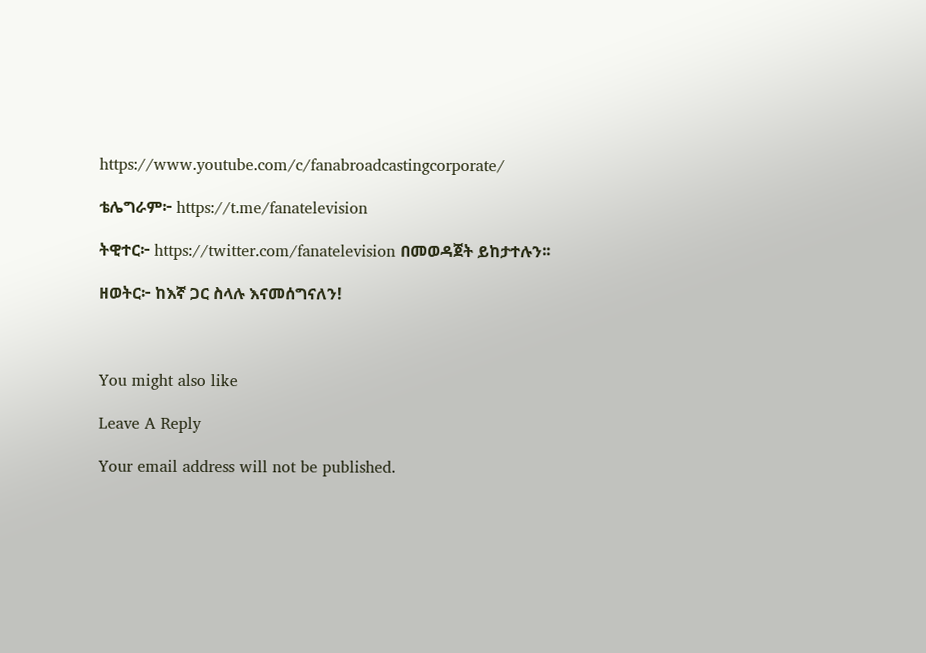https://www.youtube.com/c/fanabroadcastingcorporate/

ቴሌግራም፦ https://t.me/fanatelevision

ትዊተር፦ https://twitter.com/fanatelevision በመወዳጀት ይከታተሉን፡፡

ዘወትር፦ ከእኛ ጋር ስላሉ እናመሰግናለን!



You might also like

Leave A Reply

Your email address will not be published.